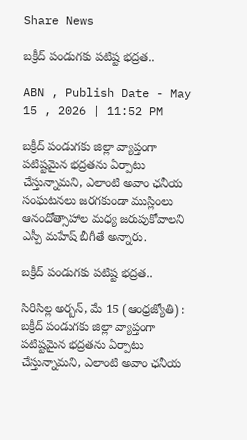Share News

బక్రీద్‌ పండుగకు పటిష్ట భద్రత..

ABN , Publish Date - May 15 , 2026 | 11:52 PM

బక్రీద్‌ పండుగకు జిల్లా వ్యాప్తంగా పటిష్టమైన భద్రతను ఏర్పాటు చేస్తున్నామని, ఎలాంటి అవాం ఛనీయ సంఘటనలు జరగకుండా ముస్లింలు ఆనందోత్సాహాల మధ్య జరుపుకోవాలని ఎస్పీ మహేష్‌ బీగీతే అన్నారు.

బక్రీద్‌ పండుగకు పటిష్ట భద్రత..

సిరిసిల్ల అర్బన్‌, మే 15 (ఆంధ్రజ్యోతి) : బక్రీద్‌ పండుగకు జిల్లా వ్యాప్తంగా పటిష్టమైన భద్రతను ఏర్పాటు చేస్తున్నామని, ఎలాంటి అవాం ఛనీయ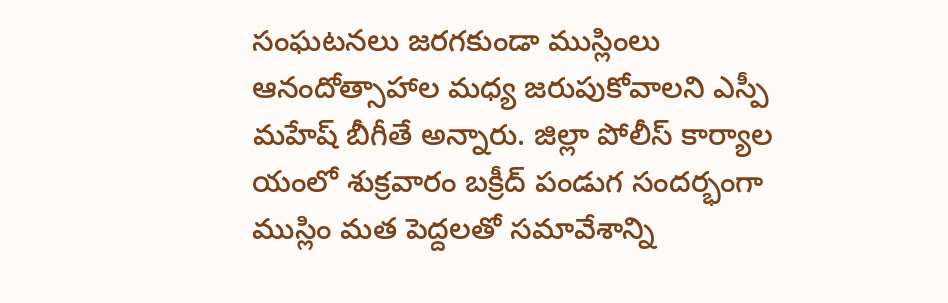సంఘటనలు జరగకుండా ముస్లింలు ఆనందోత్సాహాల మధ్య జరుపుకోవాలని ఎస్పీ మహేష్‌ బీగీతే అన్నారు. జిల్లా పోలీస్‌ కార్యాల యంలో శుక్రవారం బక్రీద్‌ పండుగ సందర్భంగా ముస్లిం మత పెద్దలతో సమావేశాన్ని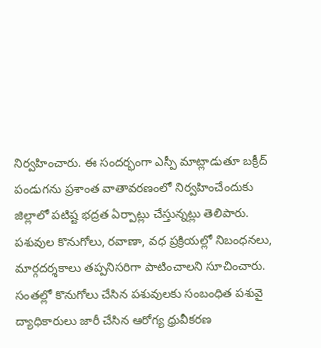నిర్వహించారు. ఈ సందర్భంగా ఎస్పీ మాట్లాడుతూ బక్రీద్‌ పండుగను ప్రశాంత వాతావరణంలో నిర్వహించేందుకు జిల్లాలో పటిష్ట భద్రత ఏర్పాట్లు చేస్తున్నట్లు తెలిపారు. పశువుల కొనుగోలు, రవాణా, వధ ప్రక్రియల్లో నిబంధనలు, మార్గదర్శకాలు తప్పనిసరిగా పాటించాలని సూచించారు. సంతల్లో కొనుగోలు చేసిన పశువులకు సంబంధిత పశువై ద్యాధికారులు జారీ చేసిన ఆరోగ్య ధ్రువీకరణ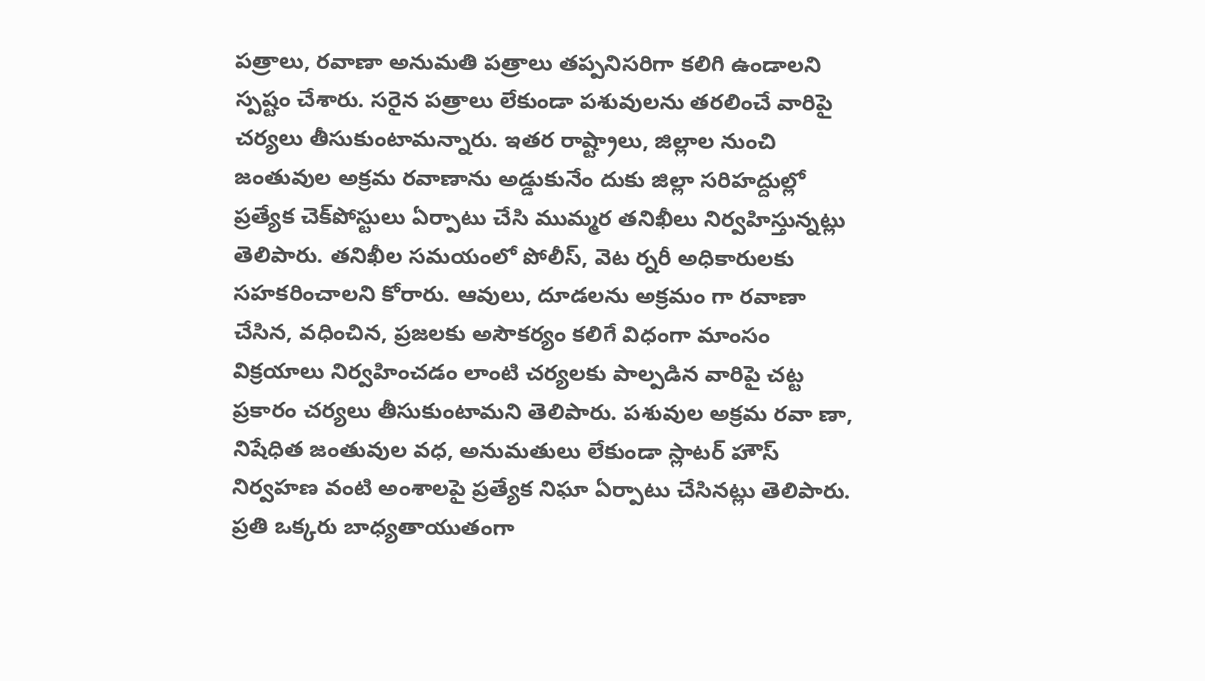పత్రాలు, రవాణా అనుమతి పత్రాలు తప్పనిసరిగా కలిగి ఉండాలని స్పష్టం చేశారు. సరైన పత్రాలు లేకుండా పశువులను తరలించే వారిపై చర్యలు తీసుకుంటామన్నారు. ఇతర రాష్ట్రాలు, జిల్లాల నుంచి జంతువుల అక్రమ రవాణాను అడ్డుకునేం దుకు జిల్లా సరిహద్దుల్లో ప్రత్యేక చెక్‌పోస్టులు ఏర్పాటు చేసి ముమ్మర తనిఖీలు నిర్వహిస్తున్నట్లు తెలిపారు. తనిఖీల సమయంలో పోలీస్‌, వెట ర్నరీ అధికారులకు సహకరించాలని కోరారు. ఆవులు, దూడలను అక్రమం గా రవాణా చేసిన, వధించిన, ప్రజలకు అసౌకర్యం కలిగే విధంగా మాంసం విక్రయాలు నిర్వహించడం లాంటి చర్యలకు పాల్పడిన వారిపై చట్ట ప్రకారం చర్యలు తీసుకుంటామని తెలిపారు. పశువుల అక్రమ రవా ణా, నిషేధిత జంతువుల వధ, అనుమతులు లేకుండా స్లాటర్‌ హౌస్‌ నిర్వహణ వంటి అంశాలపై ప్రత్యేక నిఘా ఏర్పాటు చేసినట్లు తెలిపారు. ప్రతి ఒక్కరు బాధ్యతాయుతంగా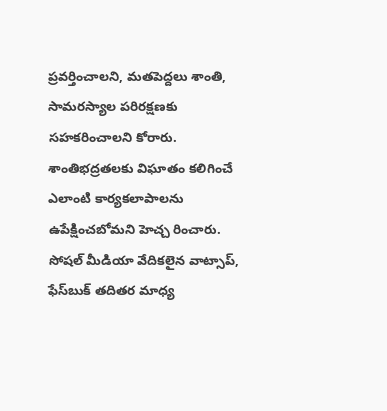ప్రవర్తించాలని, మతపెద్దలు శాంతి, సామరస్యాల పరిరక్షణకు సహకరించాలని కోరారు. శాంతిభద్రతలకు విఘాతం కలిగించే ఎలాంటి కార్యకలాపాలను ఉపేక్షించబోమని హెచ్చ రించారు. సోషల్‌ మీడియా వేదికలైన వాట్సాప్‌, ఫేస్‌బుక్‌ తదితర మాధ్య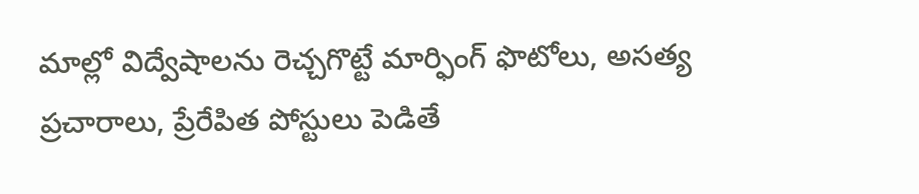మాల్లో విద్వేషాలను రెచ్చగొట్టే మార్ఫింగ్‌ ఫొటోలు, అసత్య ప్రచారాలు, ప్రేరేపిత పోస్టులు పెడితే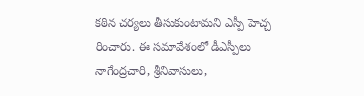కఠిన చర్యలు తీసుకుంటామని ఎస్పీ హెచ్చ రించారు. ఈ సమావేశంలో డీఎస్పీలు నాగేంద్రచారి, శ్రీనివాసులు,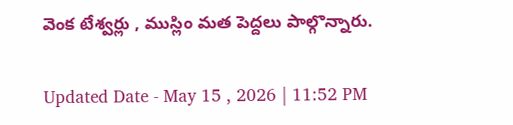వెంక టేశ్వర్లు , ముస్లిం మత పెద్దలు పాల్గొన్నారు.

Updated Date - May 15 , 2026 | 11:52 PM